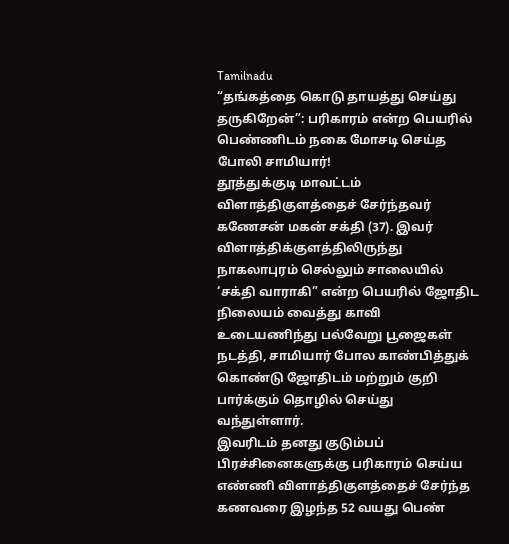Tamilnadu
“தங்கத்தை கொடு தாயத்து செய்து தருகிறேன்”: பரிகாரம் என்ற பெயரில் பெண்ணிடம் நகை மோசடி செய்த போலி சாமியார்!
தூத்துக்குடி மாவட்டம் விளாத்திகுளத்தைச் சேர்ந்தவர் கணேசன் மகன் சக்தி (37). இவர் விளாத்திக்குளத்திலிருந்து நாகலாபுரம் செல்லும் சாலையில் ‘சக்தி வாராகி” என்ற பெயரில் ஜோதிட நிலையம் வைத்து காவி உடையணிந்து பல்வேறு பூஜைகள் நடத்தி, சாமியார் போல காண்பித்துக் கொண்டு ஜோதிடம் மற்றும் குறி பார்க்கும் தொழில் செய்து வந்துள்ளார்.
இவரிடம் தனது குடும்பப் பிரச்சினைகளுக்கு பரிகாரம் செய்ய எண்ணி விளாத்திகுளத்தைச் சேர்ந்த கணவரை இழந்த 52 வயது பெண்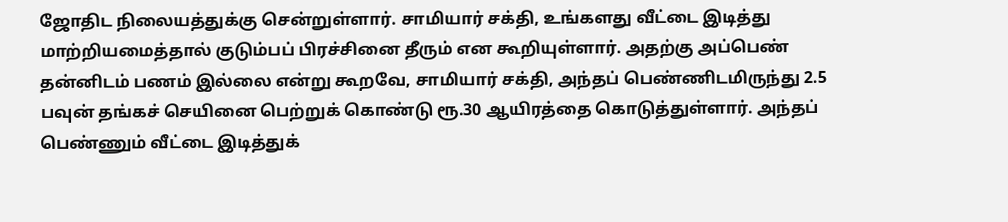ஜோதிட நிலையத்துக்கு சென்றுள்ளார். சாமியார் சக்தி, உங்களது வீட்டை இடித்து மாற்றியமைத்தால் குடும்பப் பிரச்சினை தீரும் என கூறியுள்ளார். அதற்கு அப்பெண் தன்னிடம் பணம் இல்லை என்று கூறவே, சாமியார் சக்தி, அந்தப் பெண்ணிடமிருந்து 2.5 பவுன் தங்கச் செயினை பெற்றுக் கொண்டு ரூ.30 ஆயிரத்தை கொடுத்துள்ளார். அந்தப் பெண்ணும் வீட்டை இடித்துக்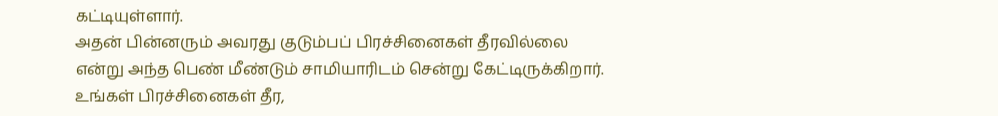கட்டியுள்ளார்.
அதன் பின்னரும் அவரது குடும்பப் பிரச்சினைகள் தீரவில்லை என்று அந்த பெண் மீண்டும் சாமியாரிடம் சென்று கேட்டிருக்கிறார். உங்கள் பிரச்சினைகள் தீர,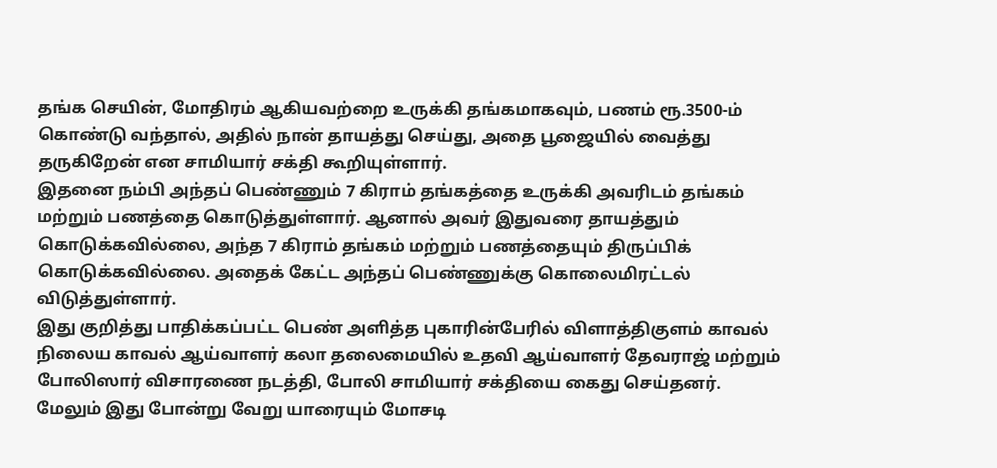தங்க செயின், மோதிரம் ஆகியவற்றை உருக்கி தங்கமாகவும், பணம் ரூ.3500-ம் கொண்டு வந்தால், அதில் நான் தாயத்து செய்து, அதை பூஜையில் வைத்து தருகிறேன் என சாமியார் சக்தி கூறியுள்ளார்.
இதனை நம்பி அந்தப் பெண்ணும் 7 கிராம் தங்கத்தை உருக்கி அவரிடம் தங்கம் மற்றும் பணத்தை கொடுத்துள்ளார். ஆனால் அவர் இதுவரை தாயத்தும் கொடுக்கவில்லை, அந்த 7 கிராம் தங்கம் மற்றும் பணத்தையும் திருப்பிக் கொடுக்கவில்லை. அதைக் கேட்ட அந்தப் பெண்ணுக்கு கொலைமிரட்டல் விடுத்துள்ளார்.
இது குறித்து பாதிக்கப்பட்ட பெண் அளித்த புகாரின்பேரில் விளாத்திகுளம் காவல் நிலைய காவல் ஆய்வாளர் கலா தலைமையில் உதவி ஆய்வாளர் தேவராஜ் மற்றும் போலிஸார் விசாரணை நடத்தி, போலி சாமியார் சக்தியை கைது செய்தனர். மேலும் இது போன்று வேறு யாரையும் மோசடி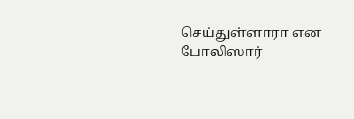செய்துள்ளாரா என போலிஸார்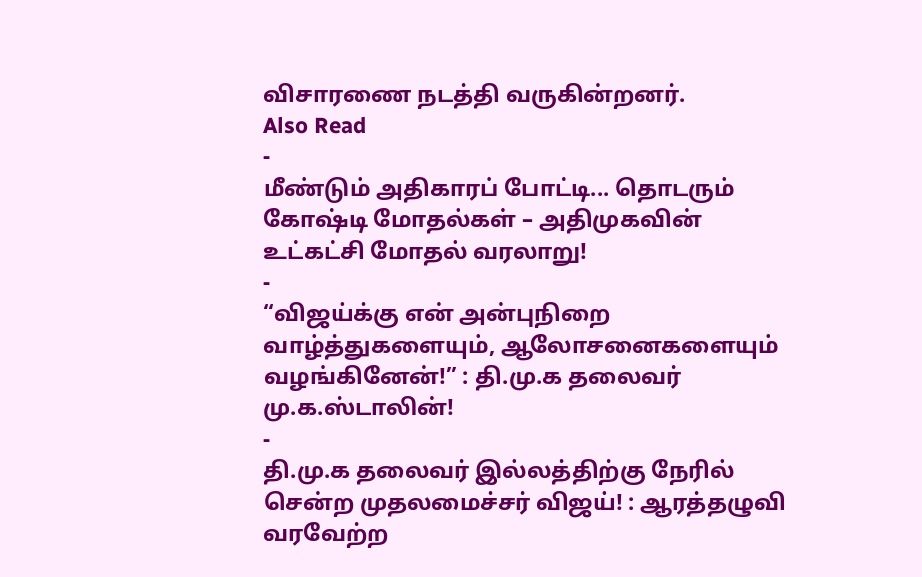விசாரணை நடத்தி வருகின்றனர்.
Also Read
-
மீண்டும் அதிகாரப் போட்டி... தொடரும் கோஷ்டி மோதல்கள் – அதிமுகவின் உட்கட்சி மோதல் வரலாறு!
-
“விஜய்க்கு என் அன்புநிறை வாழ்த்துகளையும், ஆலோசனைகளையும் வழங்கினேன்!” : தி.மு.க தலைவர் மு.க.ஸ்டாலின்!
-
தி.மு.க தலைவர் இல்லத்திற்கு நேரில் சென்ற முதலமைச்சர் விஜய்! : ஆரத்தழுவி வரவேற்ற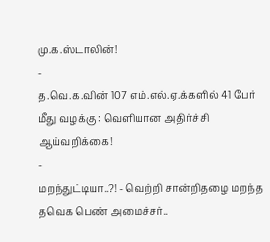மு.க.ஸ்டாலின்!
-
த.வெ.க.வின் 107 எம்.எல்.ஏ.க்களில் 41 பேர் மீது வழக்கு : வெளியான அதிர்ச்சி ஆய்வறிக்கை!
-
மறந்துட்டியா..?! - வெற்றி சான்றிதழை மறந்த தவெக பெண் அமைச்சர்..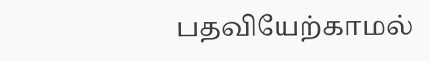பதவியேற்காமல்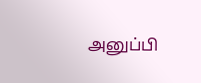அனுப்பி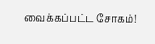வைக்கப்பட்ட சோகம்!